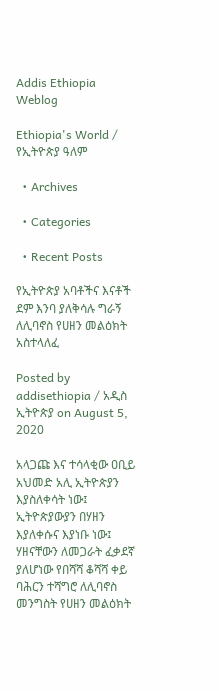Addis Ethiopia Weblog

Ethiopia's World / የኢትዮጵያ ዓለም

  • Archives

  • Categories

  • Recent Posts

የኢትዮጵያ አባቶችና እናቶች ደም እንባ ያለቅሳሉ ግራኝ ለሊባኖስ የሀዘን መልዕክት አስተላለፈ

Posted by addisethiopia / አዲስ ኢትዮጵያ on August 5, 2020

አላጋጩ እና ተሳላቂው ዐቢይ አህመድ አሊ ኢትዮጵያን እያስለቀሳት ነው፤ ኢትዮጵያውያን በሃዘን እያለቀሱና እያነቡ ነው፤ ሃዘናቸውን ለመጋራት ፈቃደኛ ያለሆነው የበሻሻ ቆሻሻ ቀይ ባሕርን ተሻግሮ ለሊባኖስ መንግስት የሀዘን መልዕክት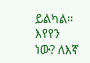ይልካል። እየየን ነው? ለእኛ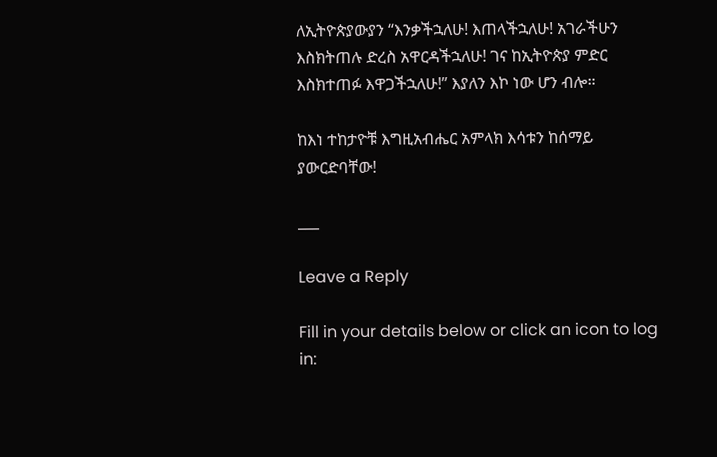ለኢትዮጵያውያን “እንቃችኋለሁ! እጠላችኋለሁ! አገራችሁን እስክትጠሉ ድረስ አዋርዳችኋለሁ! ገና ከኢትዮጵያ ምድር እስክተጠፉ እዋጋችኋለሁ!” እያለን እኮ ነው ሆን ብሎ።

ከእነ ተከታዮቹ እግዚአብሔር አምላክ እሳቱን ከሰማይ ያውርድባቸው!

___

Leave a Reply

Fill in your details below or click an icon to log in: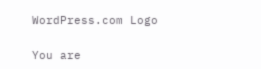WordPress.com Logo

You are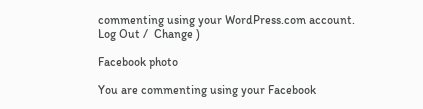commenting using your WordPress.com account. Log Out /  Change )

Facebook photo

You are commenting using your Facebook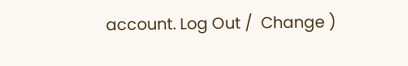account. Log Out /  Change )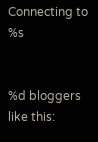Connecting to %s


%d bloggers like this: